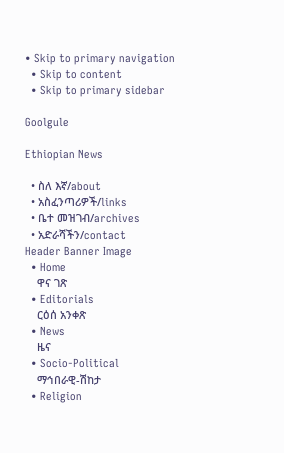• Skip to primary navigation
  • Skip to content
  • Skip to primary sidebar

Goolgule

Ethiopian News

  • ስለ እኛ/about
  • አስፈንጣሪዎች/links
  • ቤተ መዝገብ/archives
  • አድራሻችን/contact
Header Banner Image
  • Home
    ዋና ገጽ
  • Editorials
    ርዕሰ አንቀጽ
  • News
    ዜና
  • Socio-Political
    ማኅበራዊ-ሽከታ
  • Religion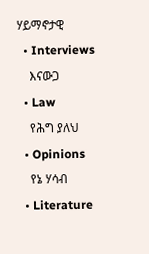ሃይማኖታዊ
  • Interviews
    እናውጋ
  • Law
    የሕግ ያለህ
  • Opinions
    የኔ ሃሳብ
  • Literature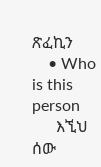ጽፈኪን
    • Who is this person
      እኚህ ሰው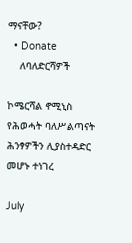ማናቸው?
  • Donate
    ለባለድርሻዎች

ኮሜርሻል ኖሚኒስ የሕወሓት ባለሥልጣናት ሕንፃዎችን ሊያስተዳድር መሆኑ ተነገረ

July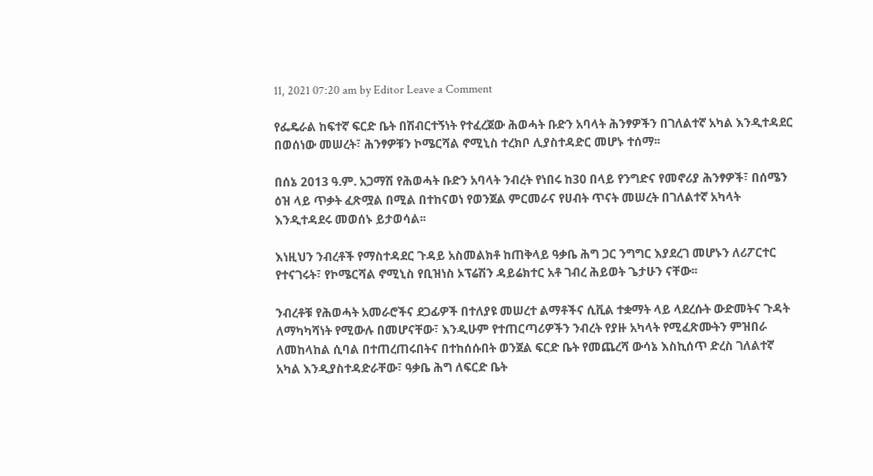11, 2021 07:20 am by Editor Leave a Comment

የፌዴራል ከፍተኛ ፍርድ ቤት በሽብርተኝነት የተፈረጀው ሕወሓት ቡድን አባላት ሕንፃዎችን በገለልተኛ አካል እንዲተዳደር በወሰነው መሠረት፣ ሕንፃዎቹን ኮሜርሻል ኖሚኒስ ተረክቦ ሊያስተዳድር መሆኑ ተሰማ፡፡

በሰኔ 2013 ዓ.ም. አጋማሽ የሕወሓት ቡድን አባላት ንብረት የነበሩ ከ30 በላይ የንግድና የመኖሪያ ሕንፃዎች፣ በሰሜን ዕዝ ላይ ጥቃት ፈጽሟል በሚል በተከናወነ የወንጀል ምርመራና የሀብት ጥናት መሠረት በገለልተኛ አካላት እንዲተዳደሩ መወሰኑ ይታወሳል፡፡

እነዚህን ንብረቶች የማስተዳደር ጉዳይ አስመልክቶ ከጠቅላይ ዓቃቤ ሕግ ጋር ንግግር እያደረገ መሆኑን ለሪፖርተር የተናገሩት፣ የኮሜርሻል ኖሚኒስ የቢዝነስ ኦፕሬሽን ዳይሬክተር አቶ ገብረ ሕይወት ጌታሁን ናቸው፡፡

ንብረቶቹ የሕወሓት አመራሮችና ደጋፊዎች በተለያዩ መሠረተ ልማቶችና ሲቪል ተቋማት ላይ ላደረሱት ውድመትና ጉዳት ለማካካሻነት የሚውሉ በመሆናቸው፣ እንዲሁም የተጠርጣሪዎችን ንብረት የያዙ አካላት የሚፈጽሙትን ምዝበራ ለመከላከል ሲባል በተጠረጠሩበትና በተከሰሱበት ወንጀል ፍርድ ቤት የመጨረሻ ውሳኔ እስኪሰጥ ድረስ ገለልተኛ አካል እንዲያስተዳድራቸው፣ ዓቃቤ ሕግ ለፍርድ ቤት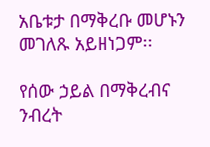አቤቱታ በማቅረቡ መሆኑን መገለጹ አይዘነጋም፡፡

የሰው ኃይል በማቅረብና ንብረት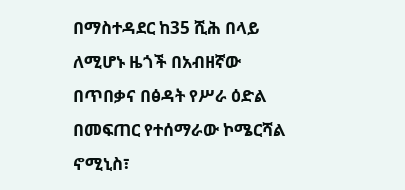በማስተዳደር ከ35 ሺሕ በላይ ለሚሆኑ ዜጎች በአብዘኛው በጥበቃና በፅዳት የሥራ ዕድል በመፍጠር የተሰማራው ኮሜርሻል ኖሚኒስ፣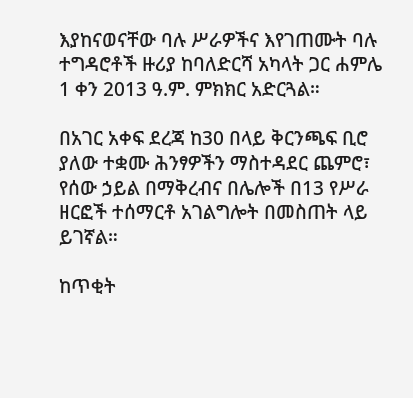እያከናወናቸው ባሉ ሥራዎችና እየገጠሙት ባሉ ተግዳሮቶች ዙሪያ ከባለድርሻ አካላት ጋር ሐምሌ 1 ቀን 2013 ዓ.ም. ምክክር አድርጓል።

በአገር አቀፍ ደረጃ ከ30 በላይ ቅርንጫፍ ቢሮ ያለው ተቋሙ ሕንፃዎችን ማስተዳደር ጨምሮ፣ የሰው ኃይል በማቅረብና በሌሎች በ13 የሥራ ዘርፎች ተሰማርቶ አገልግሎት በመስጠት ላይ ይገኛል።

ከጥቂት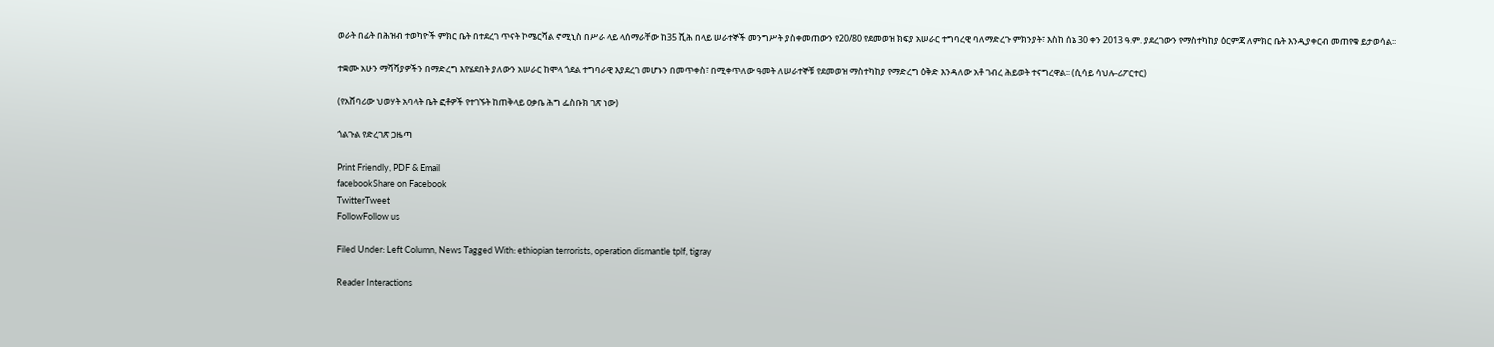ወራት በፊት በሕዝብ ተወካዮች ምክር ቤት በተደረገ ጥናት ኮሜርሻል ኖሚኒስ በሥራ ላይ ላሰማራቸው ከ35 ሺሕ በላይ ሠራተኞች መንግሥት ያስቀመጠውን የ20/80 የደመወዝ ክፍያ አሠራር ተግባረዊ ባለማድረጉ ምክንያት፣ እስከ ሰኔ 30 ቀን 2013 ዓ.ም. ያደረገውን የማስተካከያ ዕርምጃ ለምክር ቤት እንዲያቀርብ መጠየቁ ይታወሳል፡፡

ተቋሙ አሁን ማሻሻያዎችን በማድረግ እየሄደበት ያለውን አሠራር ከሞላ ጎደል ተግባራዊ እያደረገ መሆኑን በመጥቀስ፣ በሚቀጥለው ዓመት ለሠራተኞቹ የደመወዝ ማስተካከያ የማድረግ ዕቅድ እንዳለው አቶ ገብረ ሕይወት ተናግረዋል፡፡ (ሲሳይ ሳህሉ-ሪፖርተር)

(የአሸባሪው ህወሃት አባላት ቤት ፎቶዎች የተገኙት ከጠቅላይ ዐቃቤ ሕግ ፌስቡክ ገጽ ነው)

ጎልጉል የድረገጽ ጋዜጣ

Print Friendly, PDF & Email
facebookShare on Facebook
TwitterTweet
FollowFollow us

Filed Under: Left Column, News Tagged With: ethiopian terrorists, operation dismantle tplf, tigray

Reader Interactions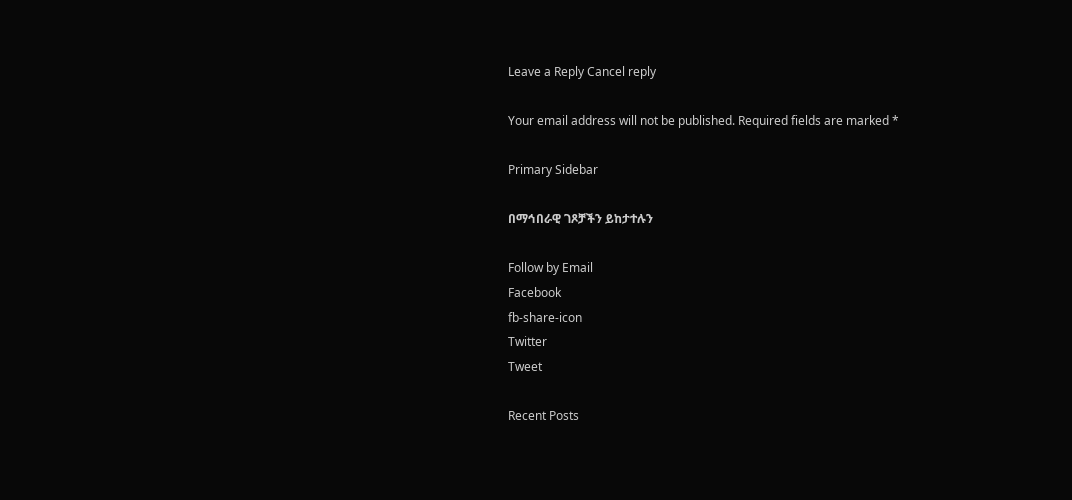Leave a Reply Cancel reply

Your email address will not be published. Required fields are marked *

Primary Sidebar

በማኅበራዊ ገጾቻችን ይከታተሉን

Follow by Email
Facebook
fb-share-icon
Twitter
Tweet

Recent Posts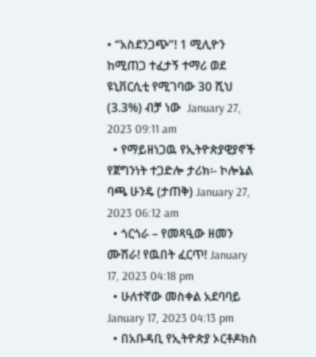• “አስደንጋጭ”! 1 ሚሊዮን ከሚጠጋ ተፈታኝ ተማሪ ወደ ዩኒቨርሲቲ የሚገባው 30 ሺህ (3.3%) ብቻ ነው  January 27, 2023 09:11 am
  • የማይዘነጋዉ የኢትዮጵያዊያኖች የጀግንነት ተጋድሎ ታሪክ፡- ኮሎኔል ባጫ ሁንዴ (ታጠቅ) January 27, 2023 06:12 am
  • ጎርጎራ – የመጻዒው ዘመን ሙሽራ! የዉበት ፈርጥ! January 17, 2023 04:18 pm
  • ሁለተኛው መስቀል አደባባይ January 17, 2023 04:13 pm
  • በአቡዳቢ የኢትዮጵያ ኦርቶዶክስ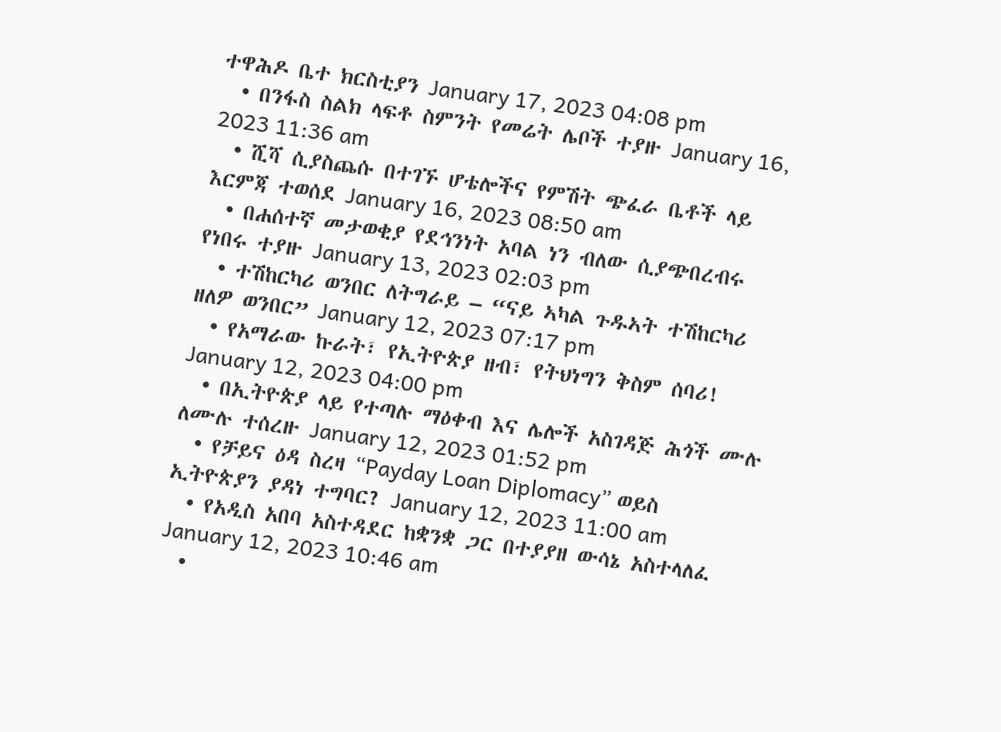ተዋሕዶ ቤተ ክርስቲያን January 17, 2023 04:08 pm
  • በንፋስ ስልክ ላፍቶ ስምንት የመሬት ሌቦች ተያዙ January 16, 2023 11:36 am
  • ሺሻ ሲያስጨሱ በተገኙ ሆቴሎችና የምሽት ጭፈራ ቤቶች ላይ እርምጃ ተወሰደ January 16, 2023 08:50 am
  • በሐሰተኛ መታወቂያ የደኅንነት አባል ነን ብለው ሲያጭበረብሩ የነበሩ ተያዙ January 13, 2023 02:03 pm
  • ተሽከርካሪ ወንበር ለትግራይ – “ናይ ኣካል ጉዱኣት ተሽከርካሪ ዘለዎ ወንበር” January 12, 2023 07:17 pm
  • የአማራው ኩራት፣ የኢትዮጵያ ዘብ፣ የትህነግን ቅስም ሰባሪ! January 12, 2023 04:00 pm
  • በኢትዮጵያ ላይ የተጣሉ ማዕቀብ እና ሌሎች አስገዳጅ ሕጎች ሙሉ ለሙሉ ተሰረዙ January 12, 2023 01:52 pm
  • የቻይና ዕዳ ስረዛ “Payday Loan Diplomacy” ወይስ ኢትዮጵያን ያዳነ ተግባር? January 12, 2023 11:00 am
  • የአዲስ አበባ አስተዳደር ከቋንቋ ጋር በተያያዘ ውሳኔ አስተላለፈ January 12, 2023 10:46 am
  •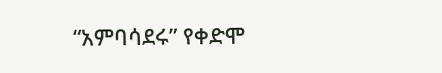“አምባሳደሩ” የቀድሞ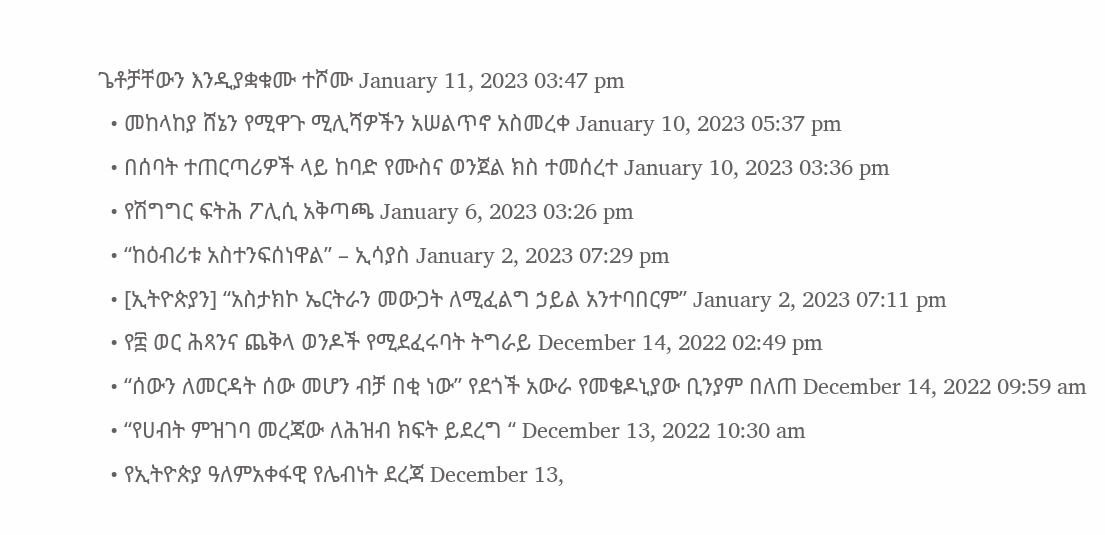ጌቶቻቸውን እንዲያቋቁሙ ተሾሙ January 11, 2023 03:47 pm
  • መከላከያ ሸኔን የሚዋጉ ሚሊሻዎችን አሠልጥኖ አስመረቀ January 10, 2023 05:37 pm
  • በሰባት ተጠርጣሪዎች ላይ ከባድ የሙስና ወንጀል ክስ ተመሰረተ January 10, 2023 03:36 pm
  • የሽግግር ፍትሕ ፖሊሲ አቅጣጫ January 6, 2023 03:26 pm
  • “ከዕብሪቱ አስተንፍሰነዋል” – ኢሳያስ January 2, 2023 07:29 pm
  • [ኢትዮጵያን] “አስታክኮ ኤርትራን መውጋት ለሚፈልግ ኃይል አንተባበርም” January 2, 2023 07:11 pm
  • የ፰ ወር ሕጻንና ጨቅላ ወንዶች የሚደፈሩባት ትግራይ December 14, 2022 02:49 pm
  • “ሰውን ለመርዳት ሰው መሆን ብቻ በቂ ነው” የደጎች አውራ የመቄዶኒያው ቢንያም በለጠ December 14, 2022 09:59 am
  • “የሀብት ምዝገባ መረጃው ለሕዝብ ክፍት ይደረግ “ December 13, 2022 10:30 am
  • የኢትዮጵያ ዓለምአቀፋዊ የሌብነት ደረጃ December 13,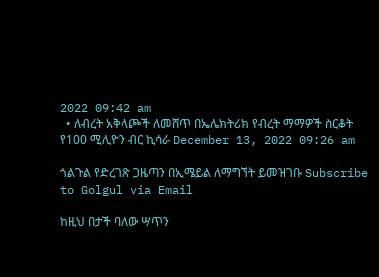2022 09:42 am
  • ለብረት አቅላጮች ለመሸጥ በኤሌክትሪክ የብረት ማማዎች ስርቆት የ100 ሚሊዮን ብር ኪሳራ December 13, 2022 09:26 am

ጎልጉል የድረገጽ ጋዜጣን በኢሜይል ለማግኘት ይመዝገቡ Subscribe to Golgul via Email

ከዚህ በታች ባለው ሣጥን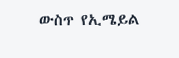ውስጥ የኢሜይል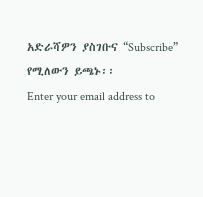አድራሻዎን ያስገቡና “Subscribe” የሚለውን ይጫኑ፡፡
Enter your email address to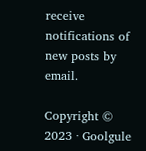receive notifications of new posts by email.

Copyright © 2023 · Goolgule